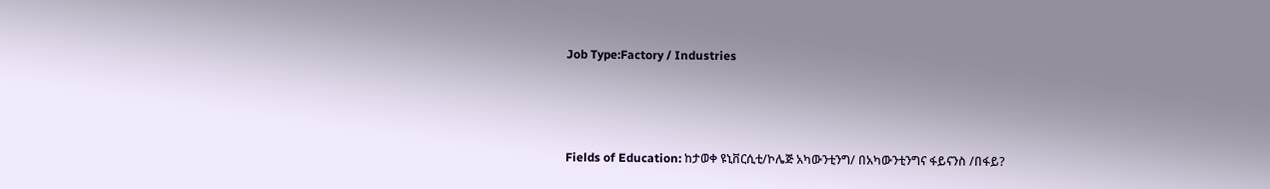Job Type:Factory / Industries



Fields of Education: ከታወቀ ዩኒቨርሲቲ/ኮሌጅ አካውንቲንግ/ በአካውንቲንግና ፋይናንስ /በፋይ?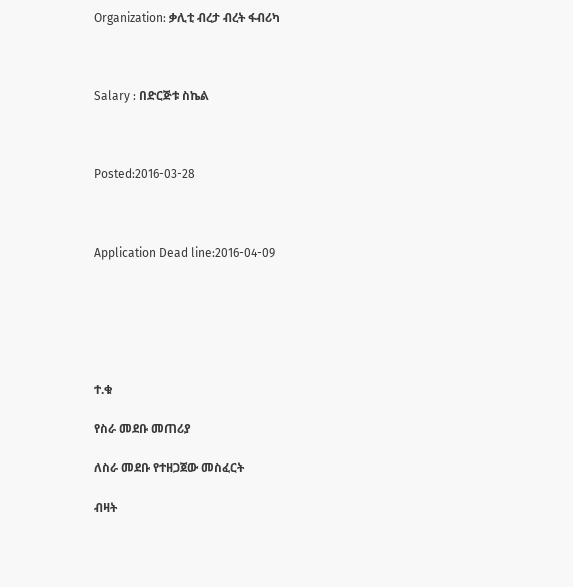Organization: ቃሊቲ ብረታ ብረት ፋብሪካ



Salary : በድርጅቱ ስኬል



Posted:2016-03-28



Application Dead line:2016-04-09






ተ.ቁ

የስራ መደቡ መጠሪያ

ለስራ መደቡ የተዘጋጀው መስፈርት

ብዛት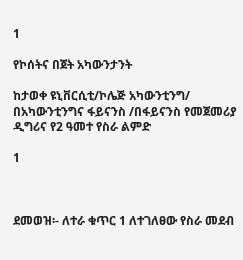1

የኮሰትና በጀት አካውንታንት

ከታወቀ ዩኒቨርሲቲ/ኮሌጅ አካውንቲንግ/ በአካውንቲንግና ፋይናንስ /በፋይናንስ የመጀመሪያ ዲግሪና የ2 ዓመተ የስራ ልምድ

1



ደመወዝ፡- ለተራ ቁጥር 1 ለተገለፀው የስራ መደብ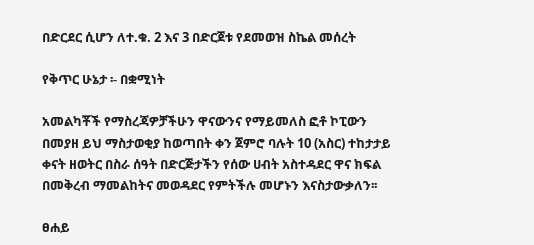በድርደር ሲሆን ለተ.ቁ. 2 እና 3 በድርጀቱ የደመወዝ ስኬል መሰረት

የቅጥር ሁኔታ ፡- በቋሚነት

አመልካቾች የማስረጃዎቻችሁን ዋናውንና የማይመለስ ፎቶ ኮፒውን በመያዘ ይህ ማስታወቂያ ከወጣበት ቀን ጀምሮ ባሉት 10 (አስር) ተከታታይ ቀናት ዘወትር በስራ ሰዓት በድርጅታችን የሰው ሀብት አስተዳደር ዋና ክፍል በመቅረብ ማመልከትና መወዳደር የምትችሉ መሆኑን እናስታውቃለን፡፡

ፀሐይ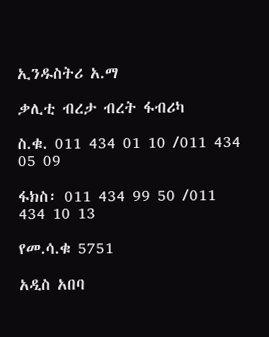ኢንዱስትሪ አ.ማ

ቃሊቲ ብረታ ብረት ፋብሪካ

ስ.ቁ. 011 434 01 10 /011 434 05 09

ፋክስ፡ 011 434 99 50 /011 434 10 13

የመ.ሳ.ቁ 5751

አዲስ አበባ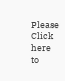Please Click here
to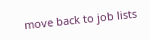move back to job lists